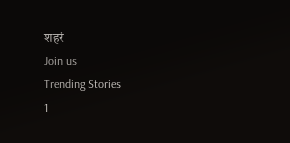शहरं
Join us
Trending Stories
1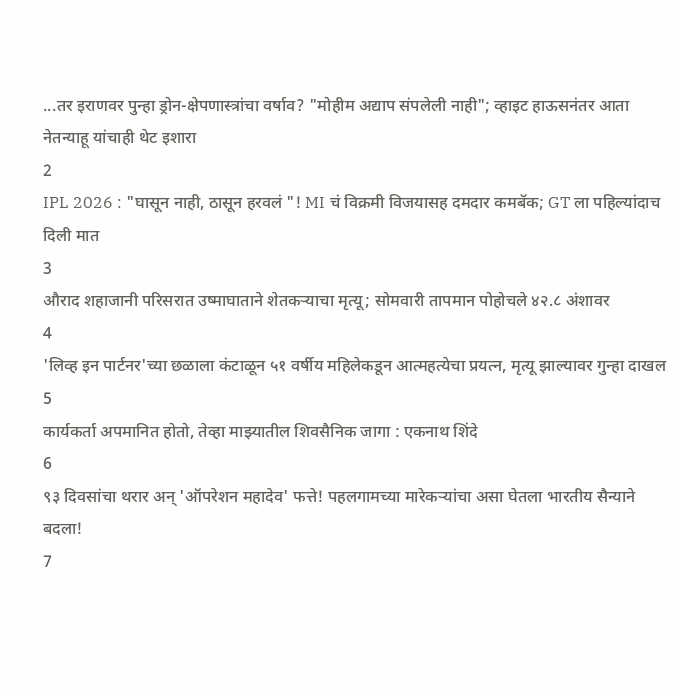...तर इराणवर पुन्हा ड्रोन-क्षेपणास्त्रांचा वर्षाव? "मोहीम अद्याप संपलेली नाही"; व्हाइट हाऊसनंतर आता नेतन्याहू यांचाही थेट इशारा
2
IPL 2026 : "घासून नाही, ठासून हरवलं "! MI चं विक्रमी विजयासह दमदार कमबॅक; GT ला पहिल्यांदाच दिली मात
3
औराद शहाजानी परिसरात उष्माघाताने शेतकऱ्याचा मृत्यू; सोमवारी तापमान पोहोचले ४२.८ अंशावर
4
'लिव्ह इन पार्टनर'च्या छळाला कंटाळून ५१ वर्षीय महिलेकडून आत्महत्येचा प्रयत्न, मृत्यू झाल्यावर गुन्हा दाखल
5
कार्यकर्ता अपमानित होतो, तेव्हा माझ्यातील शिवसैनिक जागा : एकनाथ शिंदे
6
९३ दिवसांचा थरार अन् 'ऑपरेशन महादेव' फत्ते! पहलगामच्या मारेकऱ्यांचा असा घेतला भारतीय सैन्याने बदला!
7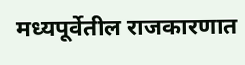मध्यपूर्वेतील राजकारणात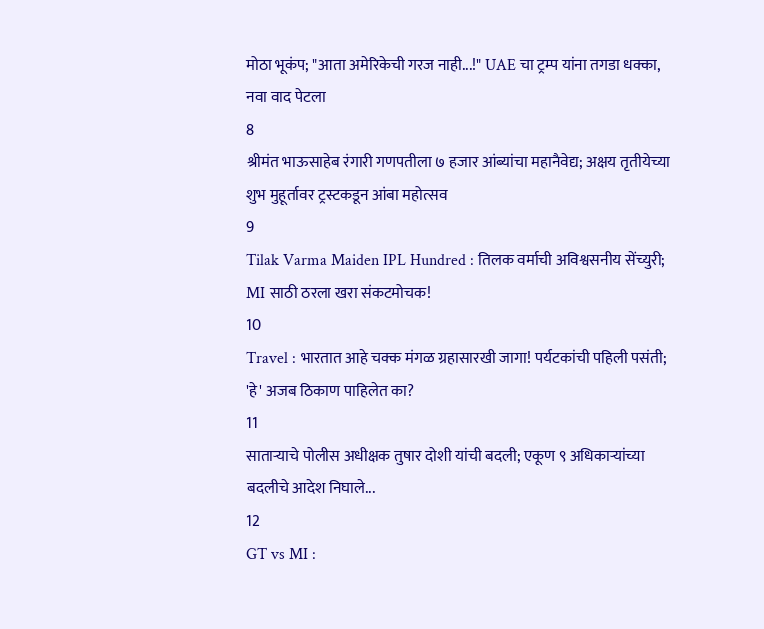मोठा भूकंप; "आता अमेरिकेची गरज नाही...!" UAE चा ट्रम्प यांना तगडा धक्का, नवा वाद पेटला
8
श्रीमंत भाऊसाहेब रंगारी गणपतीला ७ हजार आंब्यांचा महानैवेद्य; अक्षय तृतीयेच्या शुभ मुहूर्तावर ट्रस्टकडून आंबा महोत्सव
9
Tilak Varma Maiden IPL Hundred : तिलक वर्माची अविश्वसनीय सेंच्युरी; MI साठी ठरला खरा संकटमोचक!
10
Travel : भारतात आहे चक्क मंगळ ग्रहासारखी जागा! पर्यटकांची पहिली पसंती; 'हे' अजब ठिकाण पाहिलेत का?
11
साताऱ्याचे पोलीस अधीक्षक तुषार दोशी यांची बदली; एकूण ९ अधिकाऱ्यांच्या बदलीचे आदेश निघाले...
12
GT vs MI :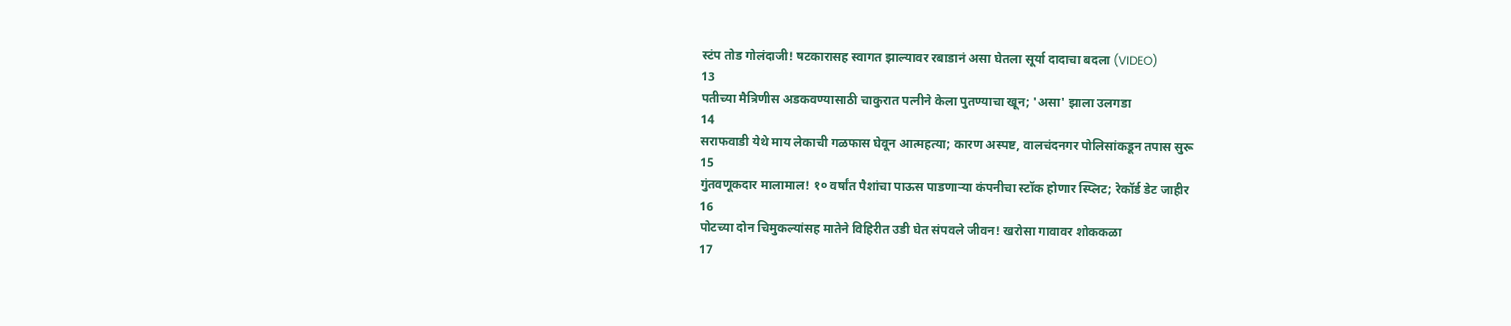स्टंप तोड गोलंदाजी! षटकारासह स्वागत झाल्यावर रबाडानं असा घेतला सूर्या दादाचा बदला (VIDEO)
13
पतीच्या मैत्रिणीस अडकवण्यासाठी चाकुरात पत्नीने केला पुतण्याचा खून; 'असा' झाला उलगडा
14
सराफवाडी येथे माय लेकाची गळफास घेवून आत्महत्या; कारण अस्पष्ट, वालचंदनगर पोलिसांकडून तपास सुरू
15
गुंतवणूकदार मालामाल! १० वर्षांत पैशांचा पाऊस पाडणाऱ्या कंपनीचा स्टॉक होणार स्प्लिट; रेकॉर्ड डेट जाहीर
16
पोटच्या दोन चिमुकल्यांसह मातेने विहिरीत उडी घेत संपवले जीवन! खरोसा गावावर शोककळा
17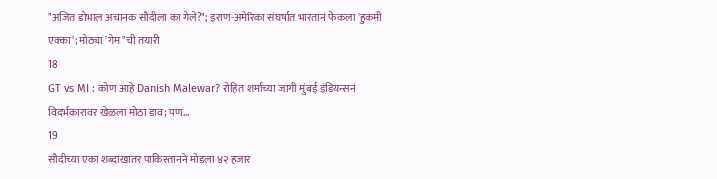"अजित डोभाल अचानक सौदीला का गेले?"; इराण-अमेरिका संघर्षात भारतानं फेकला 'हुकमी एक्का'; मोठ्या 'गेम"ची तयारी
18
GT vs MI : कोण आहे Danish Malewar? रोहित शर्माच्या जागी मुंबई इंडियन्सनं विदर्भकारावर खेळला मोठा डाव; पण...
19
सौदीच्या एका शब्दाखातर पाकिस्तानने मोडला ४२ हजार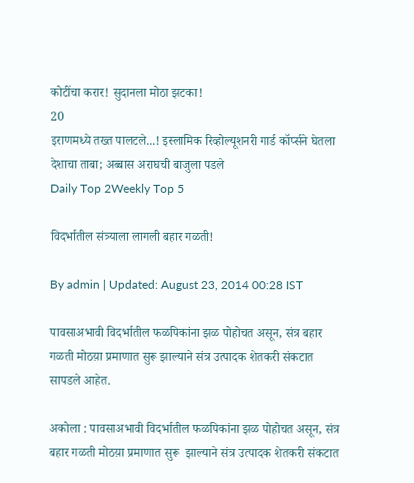कोटींचा करार! सुदानला मोठा झटका!
20
इराणमध्ये तख्त पालटले...! इस्लामिक रिव्होल्यूशनरी गार्ड कॉर्प्सने घेतला देशाचा ताबा; अब्बास अराघची बाजुला पडले
Daily Top 2Weekly Top 5

विदर्भातील संत्र्याला लागली बहार गळती!

By admin | Updated: August 23, 2014 00:28 IST

पावसाअभावी विदर्भातील फळपिकांना झळ पोहोचत असून, संत्र बहार गळती मोठय़ा प्रमाणात सुरू झाल्याने संत्र उत्पादक शेतकरी संकटात सापडले आहेत.

अकोला : पावसाअभावी विदर्भातील फळपिकांना झळ पोहोचत असून, संत्र बहार गळती मोठय़ा प्रमाणात सुरू  झाल्याने संत्र उत्पादक शेतकरी संकटात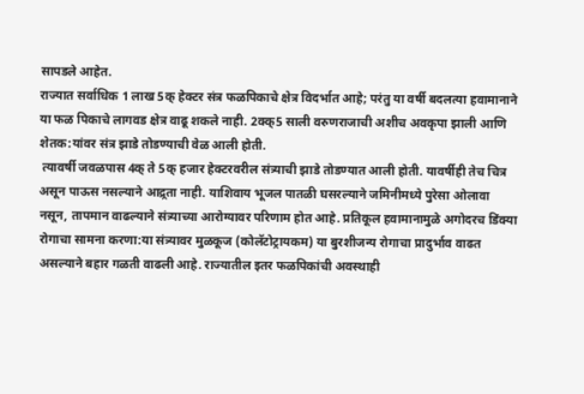सापडले आहेत.
राज्यात सर्वाधिक 1 लाख 5क् हेक्टर संत्र फळपिकाचे क्षेत्र विदर्भात आहे; परंतु या वर्षी बदलत्या हवामानाने या फळ पिकाचे लागवड क्षेत्र वाढू शकले नाही. 2क्क्5 साली वरुणराजाची अशीच अवकृपा झाली आणि शेतक:यांवर संत्र झाडे तोडण्याची वेळ आली होती.
 त्यावर्षी जवळपास 4क् ते 5क् हजार हेक्टरवरील संत्र्याची झाडे तोडण्यात आली होती. यावर्षीही तेच चित्र असून पाऊस नसल्याने आद्र्रता नाही. याशिवाय भूजल पातळी घसरल्याने जमिनीमध्ये पुरेसा ओलावा नसून, तापमान वाढल्याने संत्र्याच्या आरोग्यावर परिणाम होत आहे. प्रतिकूल हवामानामुळे अगोदरच डिंक्या रोगाचा सामना करणा:या संत्र्यावर मुळकूज (कोलॅटोट्रायकम) या बुरशीजन्य रोगाचा प्रादुर्भाव वाढत असल्याने बहार गळती वाढली आहे. राज्यातील इतर फळपिकांची अवस्थाही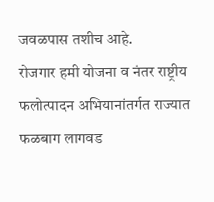जवळपास तशीच आहे.
रोजगार हमी योजना व नंतर राष्ट्रीय फलोत्पादन अभियानांतर्गत राज्यात फळबाग लागवड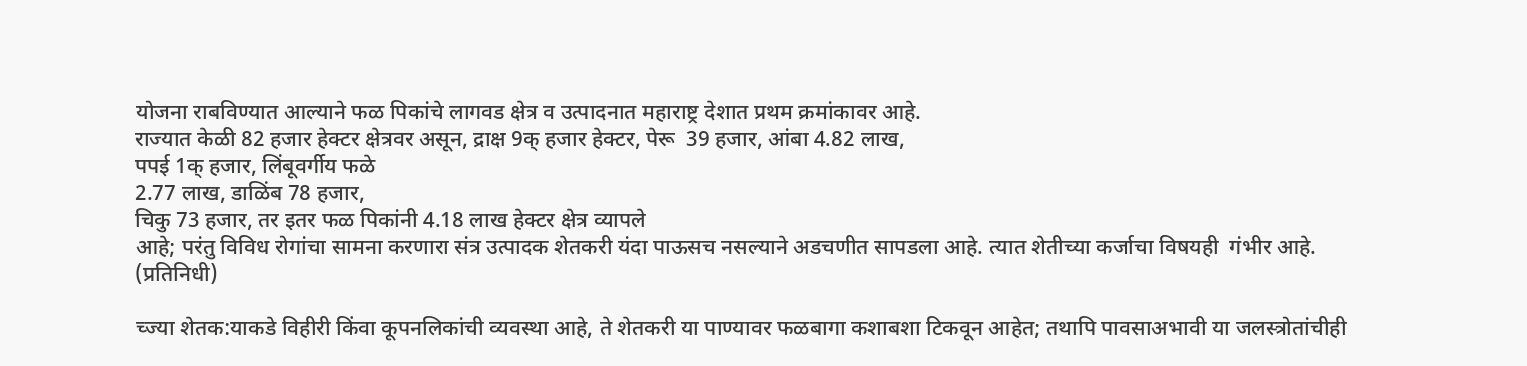योजना राबविण्यात आल्याने फळ पिकांचे लागवड क्षेत्र व उत्पादनात महाराष्ट्र देशात प्रथम क्रमांकावर आहे.
राज्यात केळी 82 हजार हेक्टर क्षेत्रवर असून, द्राक्ष 9क् हजार हेक्टर, पेरू  39 हजार, आंबा 4.82 लाख,
पपई 1क् हजार, लिंबूवर्गीय फळे
2.77 लाख, डाळिंब 78 हजार,
चिकु 73 हजार, तर इतर फळ पिकांनी 4.18 लाख हेक्टर क्षेत्र व्यापले
आहे; परंतु विविध रोगांचा सामना करणारा संत्र उत्पादक शेतकरी यंदा पाऊसच नसल्याने अडचणीत सापडला आहे. त्यात शेतीच्या कर्जाचा विषयही  गंभीर आहे.  (प्रतिनिधी)

च्ज्या शेतक:याकडे विहीरी किंवा कूपनलिकांची व्यवस्था आहे, ते शेतकरी या पाण्यावर फळबागा कशाबशा टिकवून आहेत; तथापि पावसाअभावी या जलस्त्रोतांचीही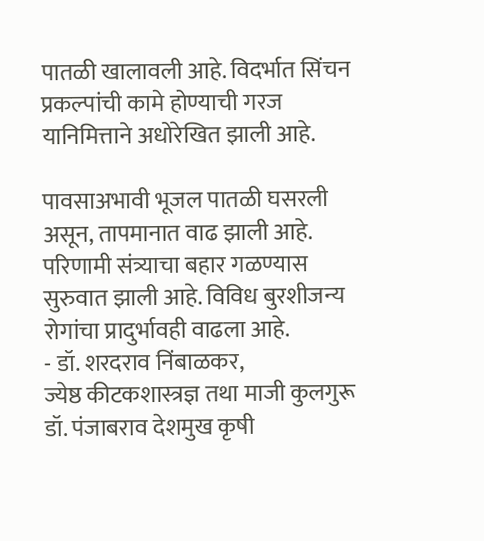पातळी खालावली आहे. विदर्भात सिंचन प्रकल्पांची कामे होण्याची गरज यानिमित्ताने अधोरेखित झाली आहे.

पावसाअभावी भूजल पातळी घसरली असून, तापमानात वाढ झाली आहे. परिणामी संत्र्याचा बहार गळण्यास सुरुवात झाली आहे. विविध बुरशीजन्य रोगांचा प्रादुर्भावही वाढला आहे.
- डॉ. शरदराव निंबाळकर,
ज्येष्ठ कीटकशास्त्रज्ञ तथा माजी कुलगुरू  डॉ. पंजाबराव देशमुख कृषी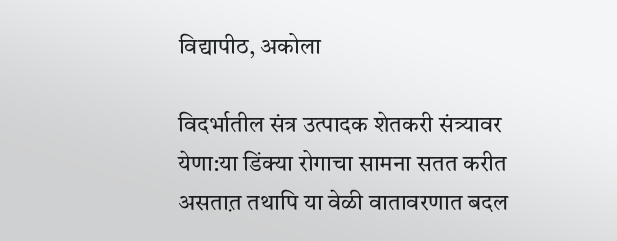विद्यापीठ, अकोला

विदर्भातील संत्र उत्पादक शेतकरी संत्र्यावर येणा:या डिंक्या रोगाचा सामना सतत करीत असतात़ तथापि या वेळी वातावरणात बदल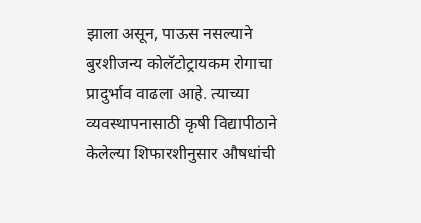झाला असून, पाऊस नसल्याने बुरशीजन्य कोलॅटोट्रायकम रोगाचा प्रादुर्भाव वाढला आहे. त्याच्या व्यवस्थापनासाठी कृषी विद्यापीठाने केलेल्या शिफारशीनुसार औषधांची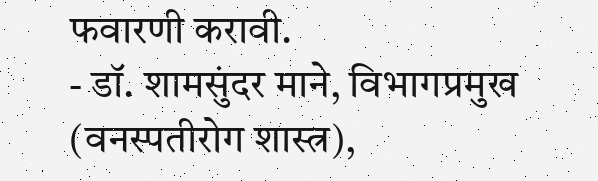फवारणी करावी.
- डॉ. शामसुंदर माने, विभागप्रमुख (वनस्पतीरोग शास्त्र),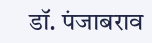डॉ. पंजाबराव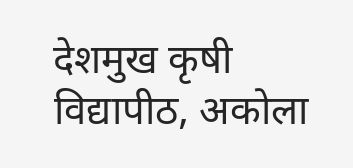देशमुख कृषी विद्यापीठ, अकोला